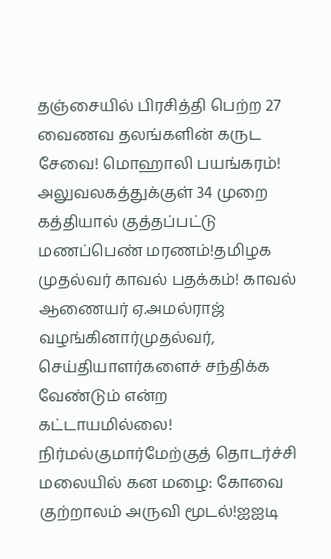தஞ்சையில் பிரசித்தி பெற்ற 27 வைணவ தலங்களின் கருட சேவை! மொஹாலி பயங்கரம்! அலுவலகத்துக்குள் 34 முறை கத்தியால் குத்தப்பட்டு மணப்பெண் மரணம்!தமிழக முதல்வர் காவல் பதக்கம்! காவல் ஆணையர் ஏ.அமல்ராஜ் வழங்கினார்முதல்வர், செய்தியாளர்களைச் சந்திக்க வேண்டும் என்ற கட்டாயமில்லை! நிர்மல்குமார்மேற்குத் தொடர்ச்சி மலையில் கன மழை: கோவை குற்றாலம் அருவி மூடல்!ஐஐடி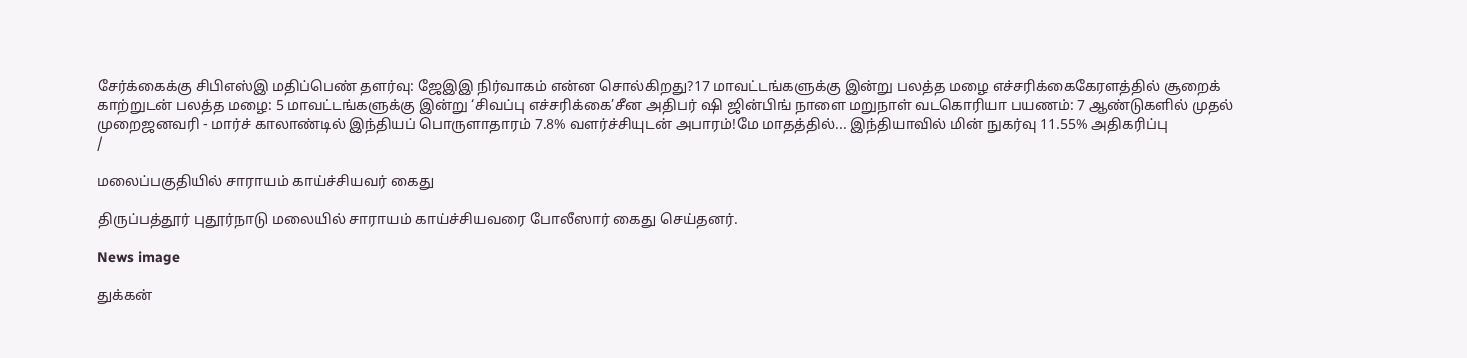சேர்க்கைக்கு சிபிஎஸ்இ மதிப்பெண் தளர்வு: ஜேஇஇ நிர்வாகம் என்ன சொல்கிறது?17 மாவட்டங்களுக்கு இன்று பலத்த மழை எச்சரிக்கைகேரளத்தில் சூறைக் காற்றுடன் பலத்த மழை: 5 மாவட்டங்களுக்கு இன்று ‘சிவப்பு எச்சரிக்கை’சீன அதிபர் ஷி ஜின்பிங் நாளை மறுநாள் வடகொரியா பயணம்: 7 ஆண்டுகளில் முதல் முறைஜனவரி - மார்ச் காலாண்டில் இந்தியப் பொருளாதாரம் 7.8% வளர்ச்சியுடன் அபாரம்!மே மாதத்தில்... இந்தியாவில் மின் நுகர்வு 11.55% அதிகரிப்பு
/

மலைப்பகுதியில் சாராயம் காய்ச்சியவர் கைது

திருப்பத்தூர் புதூர்நாடு மலையில் சாராயம் காய்ச்சியவரை போலீஸார் கைது செய்தனர்.

News image

துக்கன்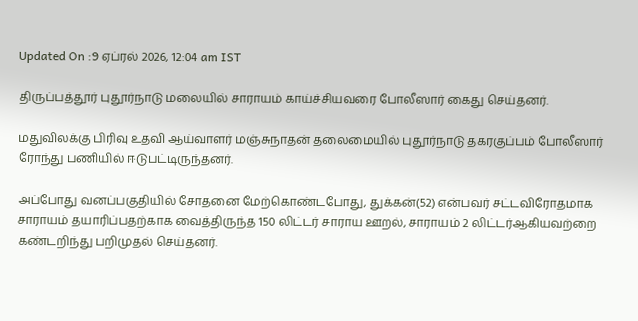Updated On :9 ஏப்ரல் 2026, 12:04 am IST

திருப்பத்தூர் புதூர்நாடு மலையில் சாராயம் காய்ச்சியவரை போலீஸார் கைது செய்தனர்.

மதுவிலக்கு பிரிவு உதவி ஆய்வாளர் மஞ்சுநாதன் தலைமையில் புதூர்நாடு தகரகுப்பம் போலீஸார் ரோந்து பணியில் ஈடுபட்டிருந்தனர்.

அப்போது வனப்பகுதியில் சோதனை மேற்கொண்டபோது, துக்கன்(52) என்பவர் சட்டவிரோதமாக சாராயம் தயாரிப்பதற்காக வைத்திருந்த 150 லிட்டர் சாராய ஊறல், சாராயம் 2 லிட்டர்ஆகியவற்றை கண்டறிந்து பறிமுதல் செய்தனர்.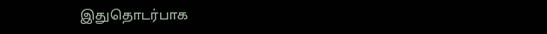இதுதொடர்பாக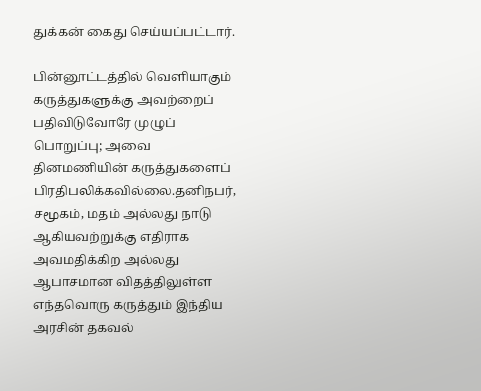துக்கன் கைது செய்யப்பட்டார்.

பின்னூட்டத்தில் வெளியாகும் கருத்துகளுக்கு அவற்றைப் பதிவிடுவோரே முழுப் பொறுப்பு; அவை தினமணியின் கருத்துகளைப் பிரதிபலிக்கவில்லை.தனிநபர், சமூகம், மதம் அல்லது நாடு ஆகியவற்றுக்கு எதிராக அவமதிக்கிற அல்லது ஆபாசமான விதத்திலுள்ள எந்தவொரு கருத்தும் இந்திய அரசின் தகவல்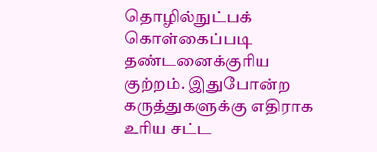தொழில்நுட்பக் கொள்கைப்படி தண்டனைக்குரிய குற்றம். இதுபோன்ற கருத்துகளுக்கு எதிராக உரிய சட்ட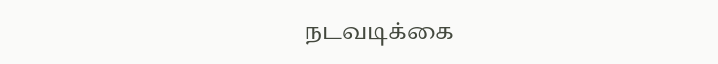நடவடிக்கை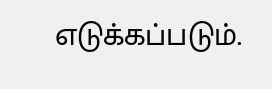எடுக்கப்படும்.